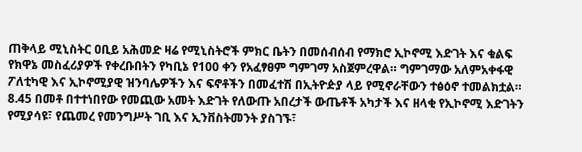ጠቅላይ ሚኒስትር ዐቢይ አሕመድ ዛሬ የሚኒስትሮች ምክር ቤትን በመሰብሰብ የማክሮ ኢኮኖሚ እድገት እና ቁልፍ የክዋኔ መስፈሪያዎች የቀረቡበትን የካቢኔ የ100 ቀን የአፈፃፀም ግምገማ አስጀምረዋል። ግምገማው አለምአቀፋዊ ፖለቲካዊ እና ኢኮኖሚያዊ ዝንባሌዎችን እና ፍኖቶችን በመፈተሽ በኢትዮዽያ ላይ የሚኖራቸውን ተፅዕኖ ተመልክቷል።
8.45 በመቶ በተተነበየው የመጪው አመት እድገት የለውጡ አበረታች ውጤቶች አካታች እና ዘላቂ የኢኮኖሚ እድገትን የሚያሳዩ፣ የጨመረ የመንግሥት ገቢ እና ኢንቨስትመንት ያስገኙ፣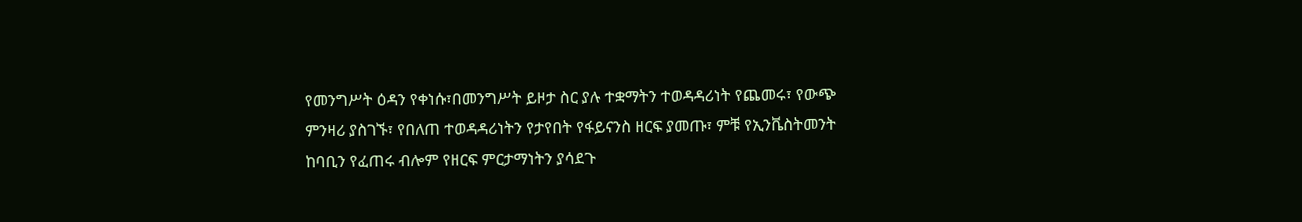የመንግሥት ዕዳን የቀነሱ፣በመንግሥት ይዞታ ስር ያሉ ተቋማትን ተወዳዳሪነት የጨመሩ፣ የውጭ ምንዛሪ ያስገኙ፣ የበለጠ ተወዳዳሪነትን የታየበት የፋይናንስ ዘርፍ ያመጡ፣ ምቹ የኢንቬስትመንት ከባቢን የፈጠሩ ብሎም የዘርፍ ምርታማነትን ያሳደጉ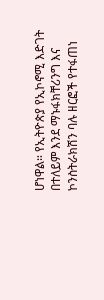ሆነዋል። የኢትዮጵያ የኢኮኖሚ እድገት በተለይም እንደ ማኑፋክቸሪንግ እና ኮንስትራክሽን ባሉ ዘርፎች የተፋጠነ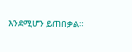እንደሚሆን ይጠበቃል።